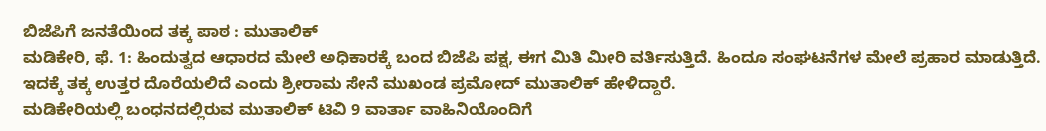ಬಿಜೆಪಿಗೆ ಜನತೆಯಿಂದ ತಕ್ಕ ಪಾಠ : ಮುತಾಲಿಕ್
ಮಡಿಕೇರಿ, ಫೆ. 1: ಹಿಂದುತ್ವದ ಆಧಾರದ ಮೇಲೆ ಅಧಿಕಾರಕ್ಕೆ ಬಂದ ಬಿಜೆಪಿ ಪಕ್ಷ, ಈಗ ಮಿತಿ ಮೀರಿ ವರ್ತಿಸುತ್ತಿದೆ. ಹಿಂದೂ ಸಂಘಟನೆಗಳ ಮೇಲೆ ಪ್ರಹಾರ ಮಾಡುತ್ತಿದೆ. ಇದಕ್ಕೆ ತಕ್ಕ ಉತ್ತರ ದೊರೆಯಲಿದೆ ಎಂದು ಶ್ರೀರಾಮ ಸೇನೆ ಮುಖಂಡ ಪ್ರಮೋದ್ ಮುತಾಲಿಕ್ ಹೇಳಿದ್ದಾರೆ.
ಮಡಿಕೇರಿಯಲ್ಲಿ ಬಂಧನದಲ್ಲಿರುವ ಮುತಾಲಿಕ್ ಟಿವಿ 9 ವಾರ್ತಾ ವಾಹಿನಿಯೊಂದಿಗೆ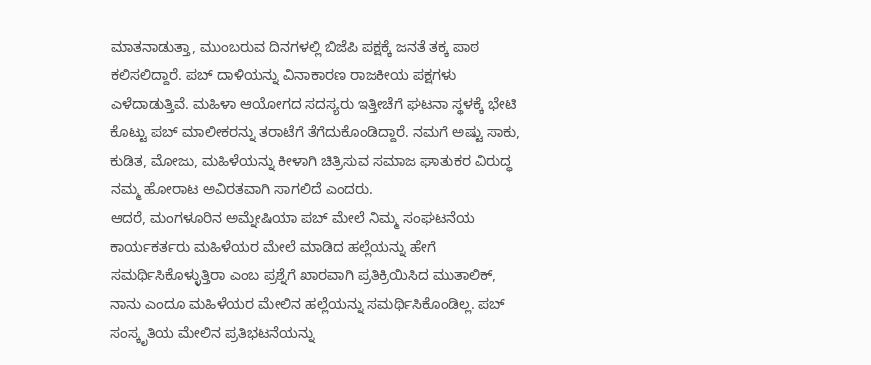ಮಾತನಾಡುತ್ತಾ, ಮುಂಬರುವ ದಿನಗಳಲ್ಲಿ ಬಿಜೆಪಿ ಪಕ್ಷಕ್ಕೆ ಜನತೆ ತಕ್ಕ ಪಾಠ ಕಲಿಸಲಿದ್ದಾರೆ. ಪಬ್ ದಾಳಿಯನ್ನು ವಿನಾಕಾರಣ ರಾಜಕೀಯ ಪಕ್ಷಗಳು ಎಳೆದಾಡುತ್ತಿವೆ. ಮಹಿಳಾ ಆಯೋಗದ ಸದಸ್ಯರು ಇತ್ತೀಚೆಗೆ ಘಟನಾ ಸ್ಥಳಕ್ಕೆ ಭೇಟಿ ಕೊಟ್ಟು ಪಬ್ ಮಾಲೀಕರನ್ನು ತರಾಟೆಗೆ ತೆಗೆದುಕೊಂಡಿದ್ದಾರೆ. ನಮಗೆ ಅಷ್ಟು ಸಾಕು, ಕುಡಿತ, ಮೋಜು, ಮಹಿಳೆಯನ್ನು ಕೀಳಾಗಿ ಚಿತ್ರಿಸುವ ಸಮಾಜ ಘಾತುಕರ ವಿರುದ್ಧ ನಮ್ಮ ಹೋರಾಟ ಅವಿರತವಾಗಿ ಸಾಗಲಿದೆ ಎಂದರು.
ಆದರೆ, ಮಂಗಳೂರಿನ ಅಮ್ನೇಷಿಯಾ ಪಬ್ ಮೇಲೆ ನಿಮ್ಮ ಸಂಘಟನೆಯ ಕಾರ್ಯಕರ್ತರು ಮಹಿಳೆಯರ ಮೇಲೆ ಮಾಡಿದ ಹಲ್ಲೆಯನ್ನು ಹೇಗೆ ಸಮರ್ಥಿಸಿಕೊಳ್ಳುತ್ತಿರಾ ಎಂಬ ಪ್ರಶ್ನೆಗೆ ಖಾರವಾಗಿ ಪ್ರತಿಕ್ರಿಯಿಸಿದ ಮುತಾಲಿಕ್, ನಾನು ಎಂದೂ ಮಹಿಳೆಯರ ಮೇಲಿನ ಹಲ್ಲೆಯನ್ನು ಸಮರ್ಥಿಸಿಕೊಂಡಿಲ್ಲ. ಪಬ್ ಸಂಸ್ಕೃತಿಯ ಮೇಲಿನ ಪ್ರತಿಭಟನೆಯನ್ನು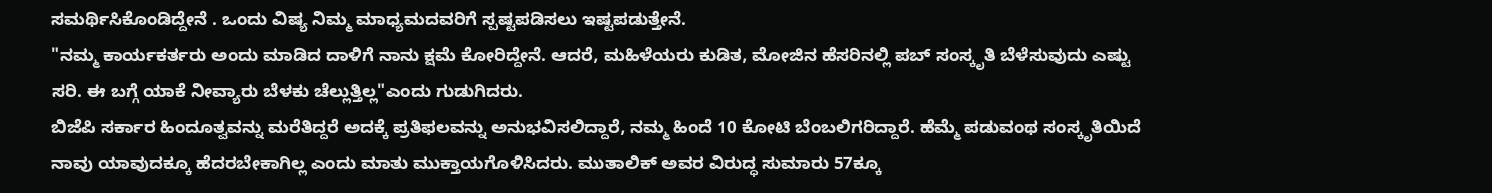ಸಮರ್ಥಿಸಿಕೊಂಡಿದ್ದೇನೆ . ಒಂದು ವಿಷ್ಯ ನಿಮ್ಮ ಮಾಧ್ಯಮದವರಿಗೆ ಸ್ಪಷ್ಟಪಡಿಸಲು ಇಷ್ಟಪಡುತ್ತೇನೆ.
"ನಮ್ಮ ಕಾರ್ಯಕರ್ತರು ಅಂದು ಮಾಡಿದ ದಾಳಿಗೆ ನಾನು ಕ್ಷಮೆ ಕೋರಿದ್ದೇನೆ. ಆದರೆ, ಮಹಿಳೆಯರು ಕುಡಿತ, ಮೋಜಿನ ಹೆಸರಿನಲ್ಲಿ ಪಬ್ ಸಂಸ್ಕೃತಿ ಬೆಳೆಸುವುದು ಎಷ್ಟು ಸರಿ. ಈ ಬಗ್ಗೆ ಯಾಕೆ ನೀವ್ಯಾರು ಬೆಳಕು ಚೆಲ್ಲುತ್ತಿಲ್ಲ"ಎಂದು ಗುಡುಗಿದರು.
ಬಿಜೆಪಿ ಸರ್ಕಾರ ಹಿಂದೂತ್ವವನ್ನು ಮರೆತಿದ್ದರೆ ಅದಕ್ಕೆ ಪ್ರತಿಫಲವನ್ನು ಅನುಭವಿಸಲಿದ್ದಾರೆ, ನಮ್ಮ ಹಿಂದೆ 10 ಕೋಟಿ ಬೆಂಬಲಿಗರಿದ್ದಾರೆ. ಹೆಮ್ಮೆ ಪಡುವಂಥ ಸಂಸ್ಕೃತಿಯಿದೆ ನಾವು ಯಾವುದಕ್ಕೂ ಹೆದರಬೇಕಾಗಿಲ್ಲ ಎಂದು ಮಾತು ಮುಕ್ತಾಯಗೊಳಿಸಿದರು. ಮುತಾಲಿಕ್ ಅವರ ವಿರುದ್ಧ ಸುಮಾರು 57ಕ್ಕೂ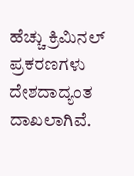ಹೆಚ್ಚು ಕ್ರಿಮಿನಲ್ ಪ್ರಕರಣಗಳು ದೇಶದಾದ್ಯಂತ ದಾಖಲಾಗಿವೆ.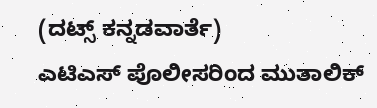(ದಟ್ಸ್ ಕನ್ನಡವಾರ್ತೆ)
ಎಟಿಎಸ್ ಪೊಲೀಸರಿಂದ ಮುತಾಲಿಕ್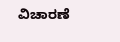ವಿಚಾರಣೆ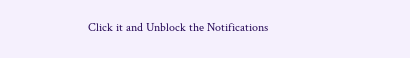Click it and Unblock the Notifications